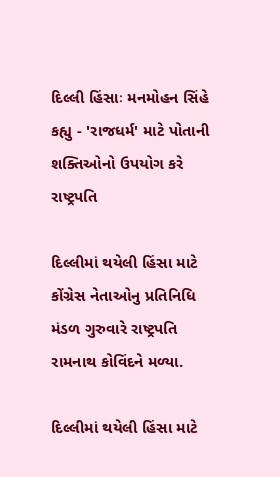દિલ્લી હિંસાઃ મનમોહન સિંહે કહ્યુ - 'રાજધર્મ' માટે પોતાની શક્તિઓનો ઉપયોગ કરે રાષ્ટ્રપતિ

દિલ્લીમાં થયેલી હિંસા માટે કોંગ્રેસ નેતાઓનુ પ્રતિનિધિ મંડળ ગુરુવારે રાષ્ટ્રપતિ રામનાથ કોવિંદને મળ્યા.

દિલ્લીમાં થયેલી હિંસા માટે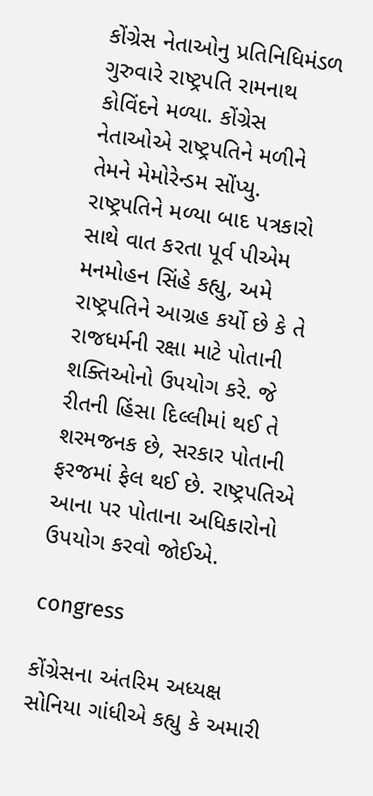કોંગ્રેસ નેતાઓનુ પ્રતિનિધિમંડળ ગુરુવારે રાષ્ટ્રપતિ રામનાથ કોવિંદને મળ્યા. કોંગ્રેસ નેતાઓએ રાષ્ટ્રપતિને મળીને તેમને મેમોરેન્ડમ સોંપ્યુ. રાષ્ટ્રપતિને મળ્યા બાદ પત્રકારો સાથે વાત કરતા પૂર્વ પીએમ મનમોહન સિંહે કહ્યુ, અમે રાષ્ટ્રપતિને આગ્રહ કર્યો છે કે તે રાજધર્મની રક્ષા માટે પોતાની શક્તિઓનો ઉપયોગ કરે. જે રીતની હિંસા દિલ્લીમાં થઈ તે શરમજનક છે, સરકાર પોતાની ફરજમાં ફેલ થઈ છે. રાષ્ટ્રપતિએ આના પર પોતાના અધિકારોનો ઉપયોગ કરવો જોઈએ.

congress

કોંગ્રેસના અંતરિમ અધ્યક્ષ સોનિયા ગાંધીએ કહ્યુ કે અમારી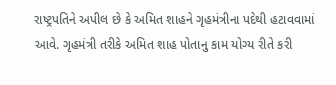રાષ્ટ્રપતિને અપીલ છે કે અમિત શાહને ગૃહમંત્રીના પદેથી હટાવવામાં આવે. ગૃહમંત્રી તરીકે અમિત શાહ પોતાનુ કામ યોગ્ય રીતે કરી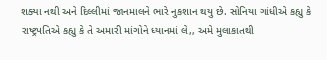શક્યા નથી અને દિલ્લીમાં જાનમાલને ભારે નુકશાન થયુ છે. સોનિયા ગાંધીએ કહ્યુ કે રાષ્ટ્રપતિએ કહ્યુ કે તે અમારી માંગોને ધ્યાનમાં લે,, અમે મુલાકાતથી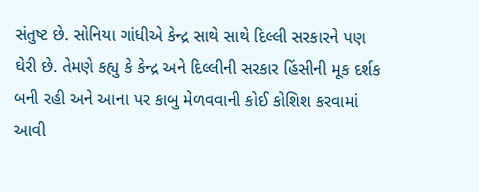સંતુષ્ટ છે. સોનિયા ગાંધીએ કેન્દ્ર સાથે સાથે દિલ્લી સરકારને પણ ઘેરી છે. તેમણે કહ્યુ કે કેન્દ્ર અને દિલ્લીની સરકાર હિંસીની મૂક દર્શક બની રહી અને આના પર કાબુ મેળવવાની કોઈ કોશિશ કરવામાં આવી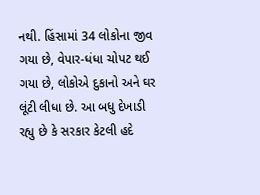નથી. હિંસામાં 34 લોકોના જીવ ગયા છે, વેપાર-ધંધા ચોપટ થઈ ગયા છે, લોકોએ દુકાનો અને ઘર લૂંટી લીધા છે. આ બધુ દેખાડી રહ્યુ છે કે સરકાર કેટલી હદે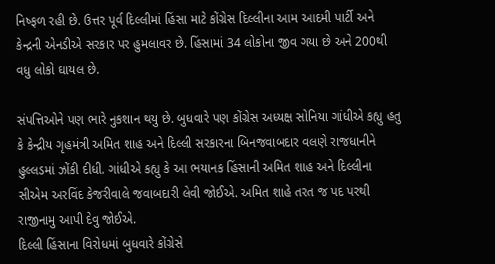નિષ્ફળ રહી છે. ઉત્તર પૂર્વ દિલ્લીમાં હિંસા માટે કોંગ્રેસ દિલ્લીના આમ આદમી પાર્ટી અને કેન્દ્રની એનડીએ સરકાર પર હુમલાવર છે. હિંસામાં 34 લોકોના જીવ ગયા છે અને 200થી વધુ લોકો ઘાયલ છે.

સંપત્તિઓને પણ ભારે નુકશાન થયુ છે. બુધવારે પણ કોંગ્રેસ અધ્યક્ષ સોનિયા ગાંધીએ કહ્યુ હતુ કે કેન્દ્રીય ગૃહમંત્રી અમિત શાહ અને દિલ્લી સરકારના બિનજવાબદાર વલણે રાજધાનીને હુલ્લડમાં ઝોંકી દીધી. ગાંધીએ કહ્યુ કે આ ભયાનક હિંસાની અમિત શાહ અને દિલ્લીના સીએમ અરવિંદ કેજરીવાલે જવાબદારી લેવી જોઈએ. અમિત શાહે તરત જ પદ પરથી રાજીનામુ આપી દેવુ જોઈએ.
દિલ્લી હિંસાના વિરોધમાં બુધવારે કોંગ્રેસે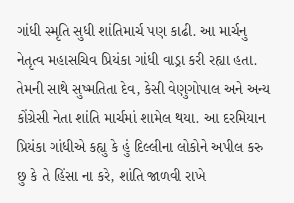ગાંધી સ્મૃતિ સુધી શાંતિમાર્ચ પણ કાઢી. આ માર્ચનુ નેતૃત્વ મહાસચિવ પ્રિયંકા ગાંધી વાડ્રા કરી રહ્યા હતા. તેમની સાથે સુષ્મતિતા દેવ, કેસી વેણુગોપાલ અને અન્ય કોંગ્રેસી નેતા શાંતિ માર્ચમાં શામેલ થયા. આ દરમિયાન પ્રિયંકા ગાંધીએ કહ્યુ કે હું દિલ્લીના લોકોને અપીલ કરુ છુ કે તે હિંસા ના કરે, શાંતિ જાળવી રાખે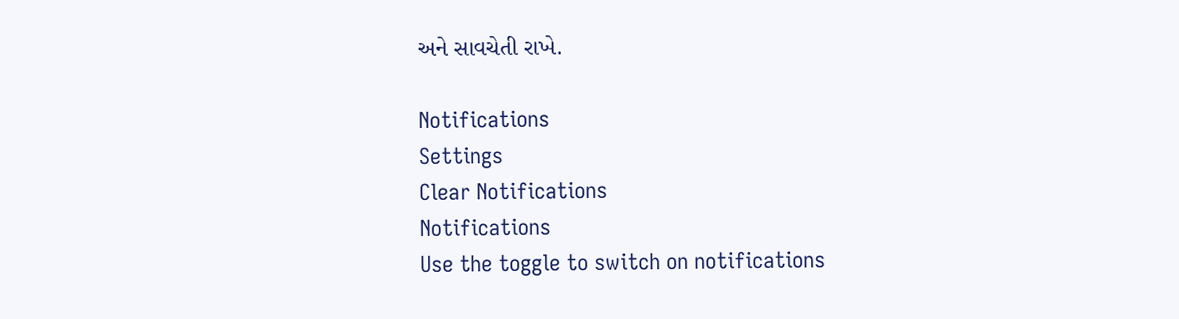અને સાવચેતી રાખે.

Notifications
Settings
Clear Notifications
Notifications
Use the toggle to switch on notifications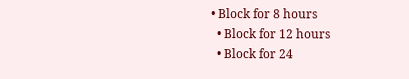• Block for 8 hours
  • Block for 12 hours
  • Block for 24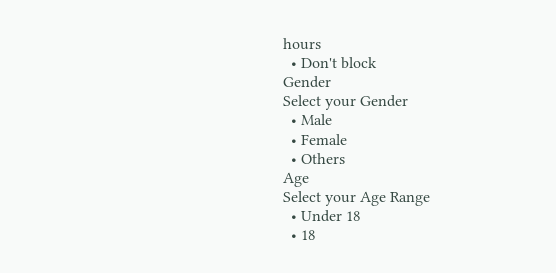hours
  • Don't block
Gender
Select your Gender
  • Male
  • Female
  • Others
Age
Select your Age Range
  • Under 18
  • 18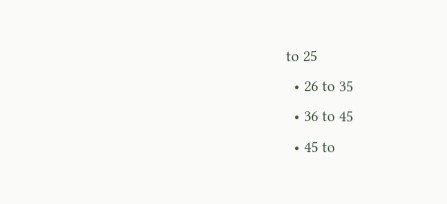to 25
  • 26 to 35
  • 36 to 45
  • 45 to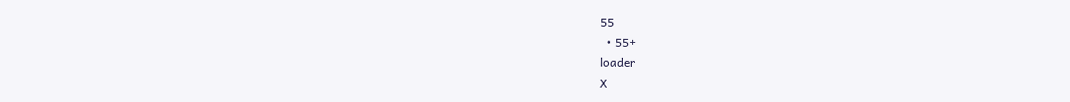55
  • 55+
loader
X